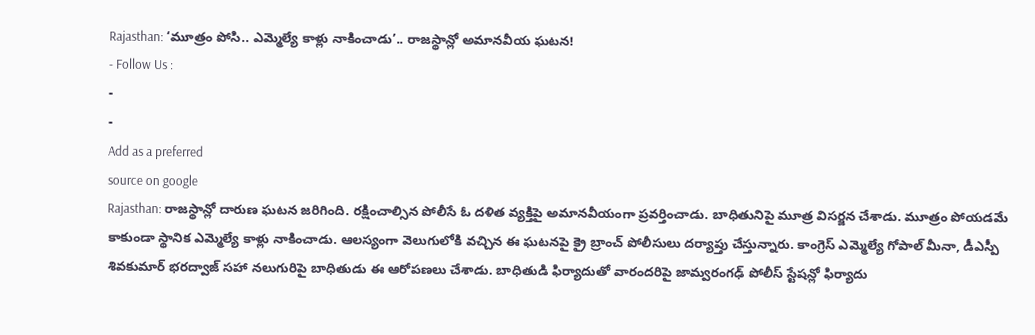Rajasthan: ‘మూత్రం పోసి.. ఎమ్మెల్యే కాళ్లు నాకించాడు’.. రాజస్థాన్లో అమానవీయ ఘటన!
- Follow Us :
-
-
Add as a preferred
source on google
Rajasthan: రాజస్థాన్లో దారుణ ఘటన జరిగింది. రక్షించాల్సిన పోలీసే ఓ దళిత వ్యక్తిపై అమానవీయంగా ప్రవర్తించాడు. బాధితునిపై మూత్ర విసర్జన చేశాడు. మూత్రం పోయడమే కాకుండా స్థానిక ఎమ్మెల్యే కాళ్లు నాకించాడు. ఆలస్యంగా వెలుగులోకి వచ్చిన ఈ ఘటనపై క్రై బ్రాంచ్ పోలీసులు దర్యాప్తు చేస్తున్నారు. కాంగ్రెస్ ఎమ్మెల్యే గోపాల్ మీనా, డీఎస్పీ శివకుమార్ భరద్వాజ్ సహా నలుగురిపై బాధితుడు ఈ ఆరోపణలు చేశాడు. బాధితుడి ఫిర్యాదుతో వారందరిపై జామ్వరంగఢ్ పోలీస్ స్టేషన్లో ఫిర్యాదు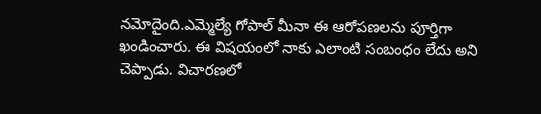నమోదైంది.ఎమ్మెల్యే గోపాల్ మీనా ఈ ఆరోపణలను పూర్తిగా ఖండించారు. ఈ విషయంలో నాకు ఎలాంటి సంబంధం లేదు అని చెప్పాడు. విచారణలో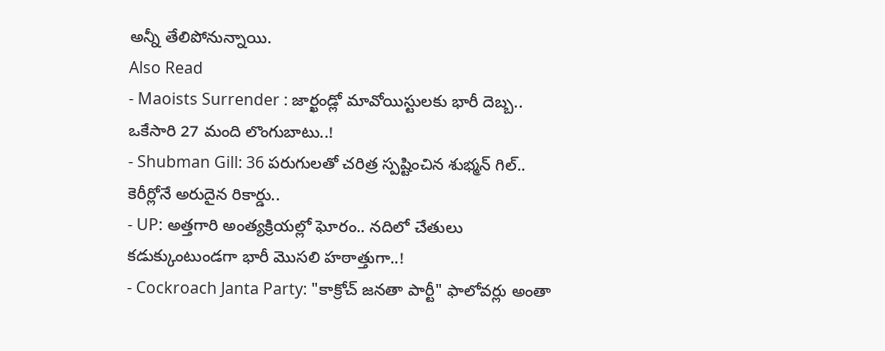అన్నీ తేలిపోనున్నాయి.
Also Read
- Maoists Surrender : జార్ఖండ్లో మావోయిస్టులకు భారీ దెబ్బ.. ఒకేసారి 27 మంది లొంగుబాటు..!
- Shubman Gill: 36 పరుగులతో చరిత్ర స్పష్టించిన శుభ్మన్ గిల్.. కెరీర్లోనే అరుదైన రికార్డు..
- UP: అత్తగారి అంత్యక్రియల్లో ఘోరం.. నదిలో చేతులు కడుక్కుంటుండగా భారీ మొసలి హఠాత్తుగా..!
- Cockroach Janta Party: "కాక్రోచ్ జనతా పార్టీ" ఫాలోవర్లు అంతా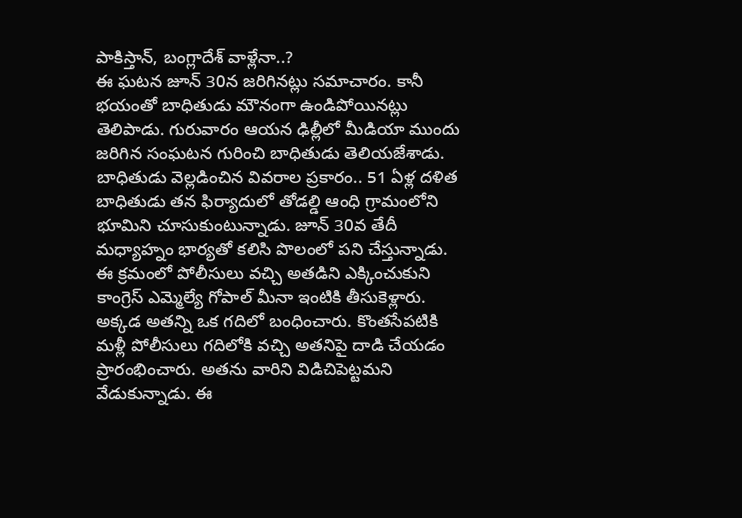పాకిస్తాన్, బంగ్లాదేశ్ వాళ్లేనా..?
ఈ ఘటన జూన్ 30న జరిగినట్లు సమాచారం. కానీ భయంతో బాధితుడు మౌనంగా ఉండిపోయినట్లు తెలిపాడు. గురువారం ఆయన ఢిల్లీలో మీడియా ముందు జరిగిన సంఘటన గురించి బాధితుడు తెలియజేశాడు. బాధితుడు వెల్లడించిన వివరాల ప్రకారం.. 51 ఏళ్ల దళిత బాధితుడు తన ఫిర్యాదులో తోడల్డి ఆంధి గ్రామంలోని భూమిని చూసుకుంటున్నాడు. జూన్ 30వ తేదీ మధ్యాహ్నం భార్యతో కలిసి పొలంలో పని చేస్తున్నాడు. ఈ క్రమంలో పోలీసులు వచ్చి అతడిని ఎక్కించుకుని కాంగ్రెస్ ఎమ్మెల్యే గోపాల్ మీనా ఇంటికి తీసుకెళ్లారు. అక్కడ అతన్ని ఒక గదిలో బంధించారు. కొంతసేపటికి మళ్లీ పోలీసులు గదిలోకి వచ్చి అతనిపై దాడి చేయడం ప్రారంభించారు. అతను వారిని విడిచిపెట్టమని వేడుకున్నాడు. ఈ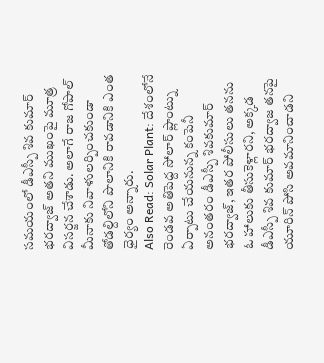సమయంలో డీఎస్పీ శివ కుమార్ భరద్వాజ్ అతని ముఖంపై మూత్ర విసర్జన చేశాడు. అలాగే రాజ గోపాల్ మీనాకు నివాళులర్పించకుండా తోడల్దిలోని పొలానికి రావడానికి ఎంత ధైర్యం అన్నారు.
Also Read: Solar Plant: దేశంలోనే రెండవ అతిపెద్ద సోలార్ ప్లాంట్ను ఏర్పాటు చేయనున్న కంపెనీ
అనంతరం డీఎస్పీ శివకుమార్ భరద్వాజ్, ఇతర పోలీసులు తనను ఓ హాలుకు తీసుకెళ్లారని, అక్కడ డీఎస్పీ శివ కుమార్ భరద్వాజ తనపై యూరిన్ పోసి అవమానించాడని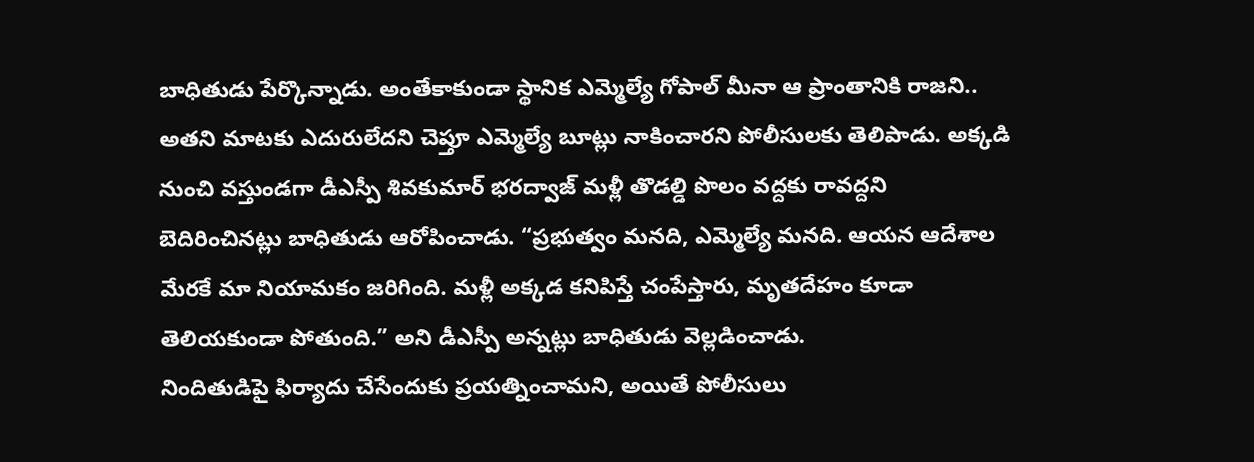బాధితుడు పేర్కొన్నాడు. అంతేకాకుండా స్థానిక ఎమ్మెల్యే గోపాల్ మీనా ఆ ప్రాంతానికి రాజని.. అతని మాటకు ఎదురులేదని చెప్తూ ఎమ్మెల్యే బూట్లు నాకించారని పోలీసులకు తెలిపాడు. అక్కడి నుంచి వస్తుండగా డీఎస్పీ శివకుమార్ భరద్వాజ్ మళ్లీ తొడల్డి పొలం వద్దకు రావద్దని బెదిరించినట్లు బాధితుడు ఆరోపించాడు. “ప్రభుత్వం మనది, ఎమ్మెల్యే మనది. ఆయన ఆదేశాల మేరకే మా నియామకం జరిగింది. మళ్లీ అక్కడ కనిపిస్తే చంపేస్తారు, మృతదేహం కూడా తెలియకుండా పోతుంది.” అని డీఎస్పీ అన్నట్లు బాధితుడు వెల్లడించాడు.
నిందితుడిపై ఫిర్యాదు చేసేందుకు ప్రయత్నించామని, అయితే పోలీసులు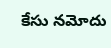కేసు నమోదు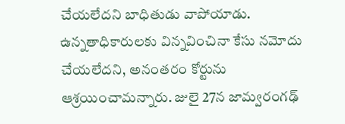చేయలేదని బాధితుడు వాపోయాడు. ఉన్నతాధికారులకు విన్నవించినా కేసు నమోదు చేయలేదని, అనంతరం కోర్టును ఆశ్రయించామన్నారు. జులై 27న జామ్వరంగఢ్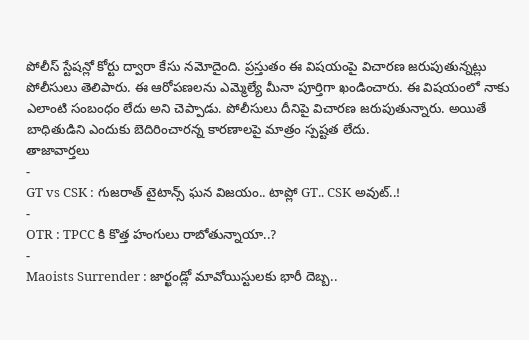పోలీస్ స్టేషన్లో కోర్టు ద్వారా కేసు నమోదైంది. ప్రస్తుతం ఈ విషయంపై విచారణ జరుపుతున్నట్లు పోలీసులు తెలిపారు. ఈ ఆరోపణలను ఎమ్మెల్యే మీనా పూర్తిగా ఖండించారు. ఈ విషయంలో నాకు ఎలాంటి సంబంధం లేదు అని చెప్పాడు. పోలీసులు దీనిపై విచారణ జరుపుతున్నారు. అయితే బాధితుడిని ఎందుకు బెదిరించారన్న కారణాలపై మాత్రం స్పష్టత లేదు.
తాజావార్తలు
-
GT vs CSK : గుజరాత్ టైటాన్స్ ఘన విజయం.. టాప్లో GT.. CSK అవుట్..!
-
OTR : TPCC కి కొత్త హంగులు రాబోతున్నాయా..?
-
Maoists Surrender : జార్ఖండ్లో మావోయిస్టులకు భారీ దెబ్బ..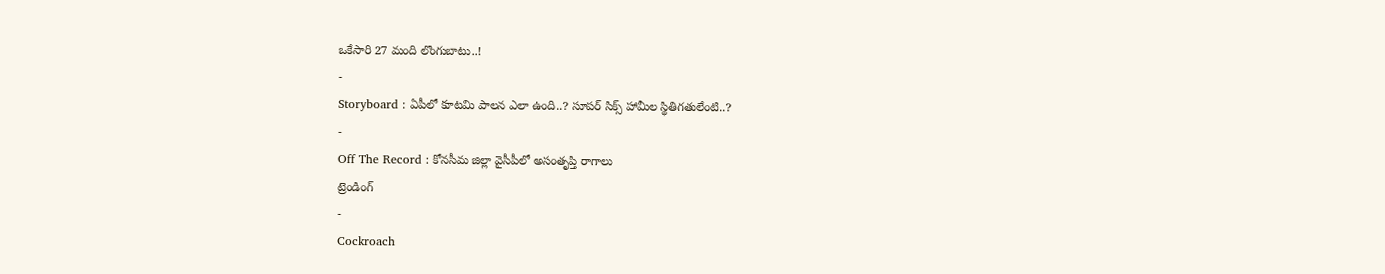ఒకేసారి 27 మంది లొంగుబాటు..!
-
Storyboard : ఏపీలో కూటమి పాలన ఎలా ఉంది..? సూపర్ సిక్స్ హామీల స్థితిగతులేంటి..?
-
Off The Record : కోనసీమ జిల్లా వైసీపీలో అసంతృప్తి రాగాలు
ట్రెండింగ్
-
Cockroach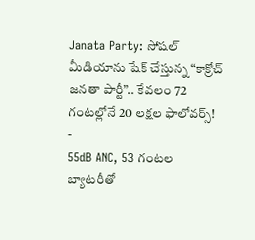Janata Party: సోషల్ మీడియాను షేక్ చేస్తున్న “కాక్రోచ్ జనతా పార్టీ”.. కేవలం 72 గంటల్లోనే 20 లక్షల ఫాలోవర్స్!
-
55dB ANC, 53 గంటల బ్యాటరీతో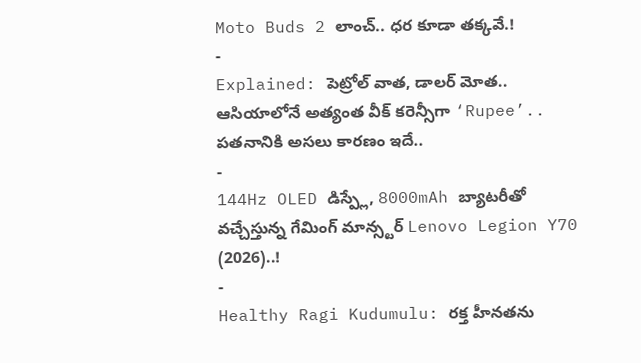Moto Buds 2 లాంచ్.. ధర కూడా తక్కవే.!
-
Explained: పెట్రోల్ వాత, డాలర్ మోత.. ఆసియాలోనే అత్యంత వీక్ కరెన్సీగా ‘Rupee’.. పతనానికి అసలు కారణం ఇదే..
-
144Hz OLED డిస్ప్లే, 8000mAh బ్యాటరీతో వచ్చేస్తున్న గేమింగ్ మాన్స్టర్ Lenovo Legion Y70 (2026)..!
-
Healthy Ragi Kudumulu: రక్త హీనతను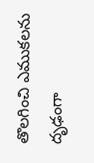తొలగించి ఎముకలను దృఢంగా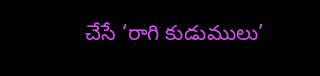చేసే ‘రాగి కుడుములు’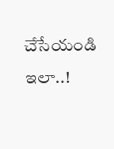చేసేయండి ఇలా..!